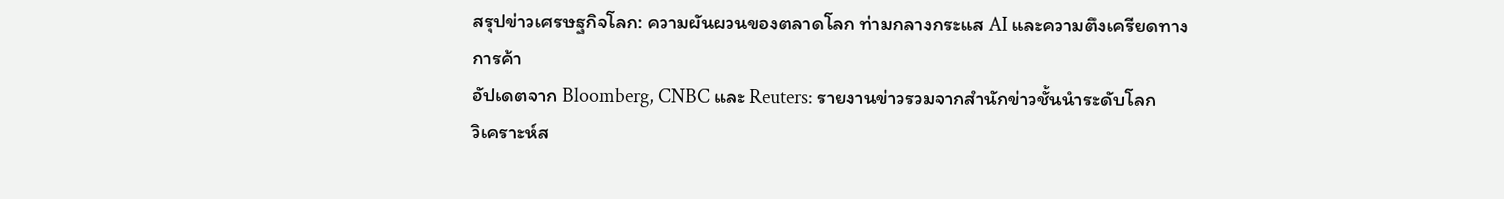สรุปข่าวเศรษฐกิจโลก: ความผันผวนของตลาดโลก ท่ามกลางกระแส AI และความตึงเครียดทางการค้า
อัปเดตจาก Bloomberg, CNBC และ Reuters: รายงานข่าวรวมจากสำนักข่าวชั้นนำระดับโลก
วิเคราะห์ส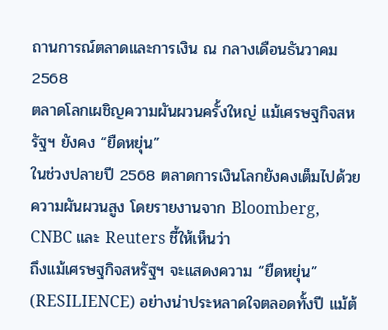ถานการณ์ตลาดและการเงิน ณ กลางเดือนธันวาคม 2568
ตลาดโลกเผชิญความผันผวนครั้งใหญ่ แม้เศรษฐกิจสหรัฐฯ ยังคง “ยืดหยุ่น”
ในช่วงปลายปี 2568 ตลาดการเงินโลกยังคงเต็มไปด้วยความผันผวนสูง โดยรายงานจาก Bloomberg, CNBC และ Reuters ชี้ให้เห็นว่า
ถึงแม้เศรษฐกิจสหรัฐฯ จะแสดงความ “ยืดหยุ่น” (RESILIENCE) อย่างน่าประหลาดใจตลอดทั้งปี แม้ต้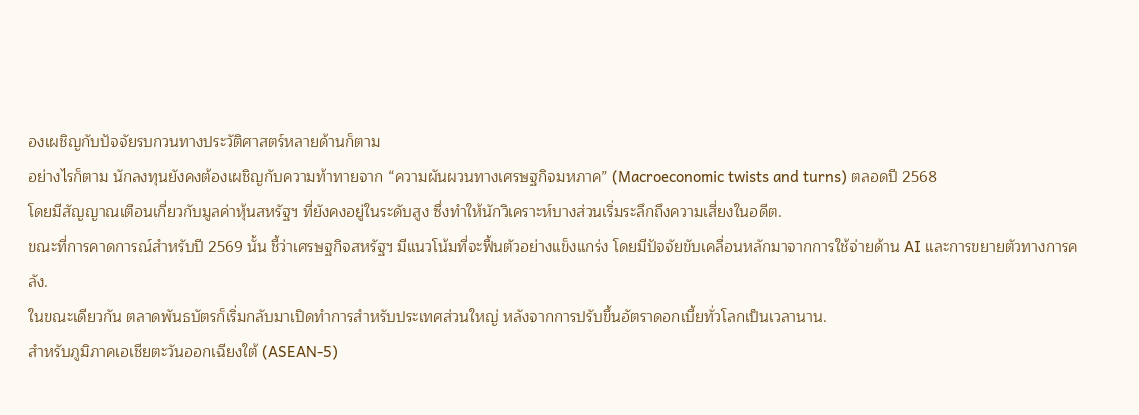องเผชิญกับปัจจัยรบกวนทางประวัติศาสตร์หลายด้านก็ตาม
อย่างไรก็ตาม นักลงทุนยังคงต้องเผชิญกับความท้าทายจาก “ความผันผวนทางเศรษฐกิจมหภาค” (Macroeconomic twists and turns) ตลอดปี 2568
โดยมีสัญญาณเตือนเกี่ยวกับมูลค่าหุ้นสหรัฐฯ ที่ยังคงอยู่ในระดับสูง ซึ่งทำให้นักวิเคราะห์บางส่วนเริ่มระลึกถึงความเสี่ยงในอดีต.
ขณะที่การคาดการณ์สำหรับปี 2569 นั้น ชี้ว่าเศรษฐกิจสหรัฐฯ มีแนวโน้มที่จะฟื้นตัวอย่างแข็งแกร่ง โดยมีปัจจัยขับเคลื่อนหลักมาจากการใช้จ่ายด้าน AI และการขยายตัวทางการคลัง.
ในขณะเดียวกัน ตลาดพันธบัตรก็เริ่มกลับมาเปิดทำการสำหรับประเทศส่วนใหญ่ หลังจากการปรับขึ้นอัตราดอกเบี้ยทั่วโลกเป็นเวลานาน.
สำหรับภูมิภาคเอเชียตะวันออกเฉียงใต้ (ASEAN-5)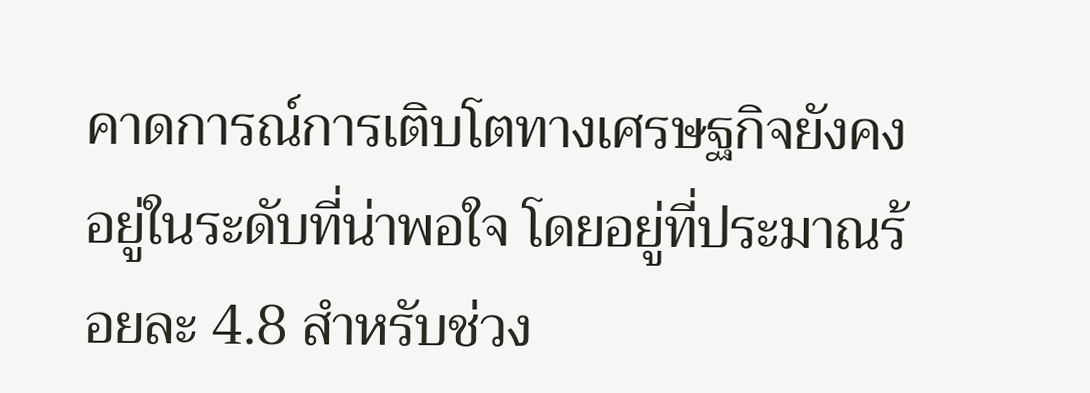คาดการณ์การเติบโตทางเศรษฐกิจยังคงอยู่ในระดับที่น่าพอใจ โดยอยู่ที่ประมาณร้อยละ 4.8 สำหรับช่วง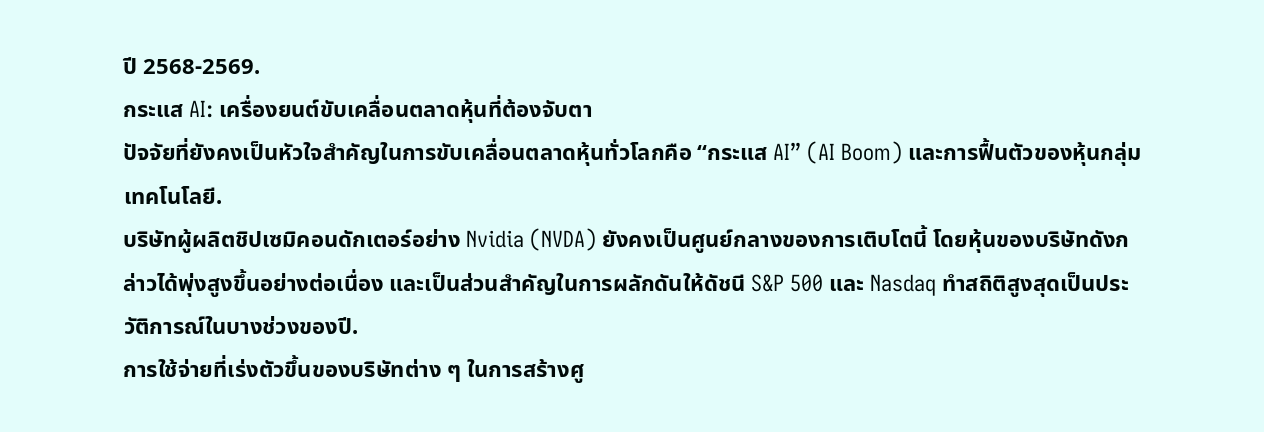ปี 2568-2569.
กระแส AI: เครื่องยนต์ขับเคลื่อนตลาดหุ้นที่ต้องจับตา
ปัจจัยที่ยังคงเป็นหัวใจสำคัญในการขับเคลื่อนตลาดหุ้นทั่วโลกคือ “กระแส AI” (AI Boom) และการฟื้นตัวของหุ้นกลุ่มเทคโนโลยี.
บริษัทผู้ผลิตชิปเซมิคอนดักเตอร์อย่าง Nvidia (NVDA) ยังคงเป็นศูนย์กลางของการเติบโตนี้ โดยหุ้นของบริษัทดังกล่าวได้พุ่งสูงขึ้นอย่างต่อเนื่อง และเป็นส่วนสำคัญในการผลักดันให้ดัชนี S&P 500 และ Nasdaq ทำสถิติสูงสุดเป็นประวัติการณ์ในบางช่วงของปี.
การใช้จ่ายที่เร่งตัวขึ้นของบริษัทต่าง ๆ ในการสร้างศู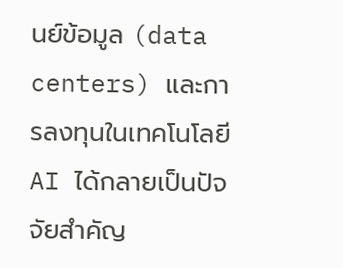นย์ข้อมูล (data centers) และการลงทุนในเทคโนโลยี AI ได้กลายเป็นปัจจัยสำคัญ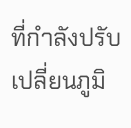ที่กำลังปรับเปลี่ยนภูมิ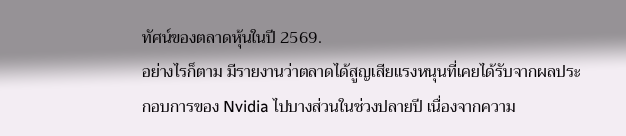ทัศน์ของตลาดหุ้นในปี 2569.
อย่างไรก็ตาม มีรายงานว่าตลาดได้สูญเสียแรงหนุนที่เคยได้รับจากผลประกอบการของ Nvidia ไปบางส่วนในช่วงปลายปี เนื่องจากความ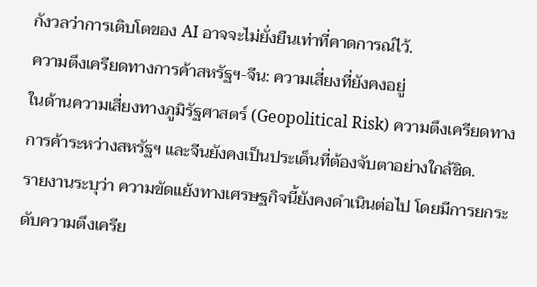กังวลว่าการเติบโตของ AI อาจจะไม่ยั่งยืนเท่าที่คาดการณ์ไว้.
ความตึงเครียดทางการค้าสหรัฐฯ-จีน: ความเสี่ยงที่ยังคงอยู่
ในด้านความเสี่ยงทางภูมิรัฐศาสตร์ (Geopolitical Risk) ความตึงเครียดทางการค้าระหว่างสหรัฐฯ และจีนยังคงเป็นประเด็นที่ต้องจับตาอย่างใกล้ชิด.
รายงานระบุว่า ความขัดแย้งทางเศรษฐกิจนี้ยังคงดำเนินต่อไป โดยมีการยกระดับความตึงเครีย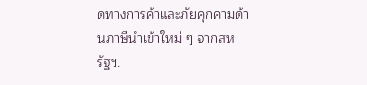ดทางการค้าและภัยคุกคามด้านภาษีนำเข้าใหม่ ๆ จากสหรัฐฯ.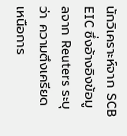นักวิเคราะห์จาก SCB EIC ซึ่งอ้างอิงข้อมูลจาก Reuters ระบุว่า ความตึงเครียดเหนือการ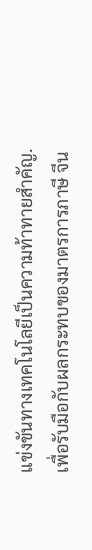แข่งขันทางเทคโนโลยีเป็นความท้าทายสำคัญ.
เพื่อรับมือกับผลกระทบของมาตรการภาษี จีน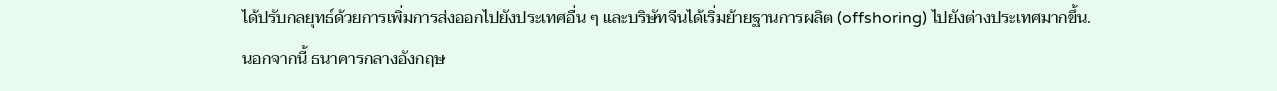ได้ปรับกลยุทธ์ด้วยการเพิ่มการส่งออกไปยังประเทศอื่น ๆ และบริษัทจีนได้เริ่มย้ายฐานการผลิต (offshoring) ไปยังต่างประเทศมากขึ้น.
นอกจากนี้ ธนาคารกลางอังกฤษ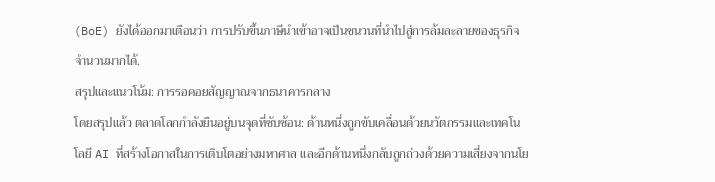(BoE) ยังได้ออกมาเตือนว่า การปรับขึ้นภาษีนำเข้าอาจเป็นชนวนที่นำไปสู่การล้มละลายของธุรกิจจำนวนมากได้.
สรุปและแนวโน้ม: การรอคอยสัญญาณจากธนาคารกลาง
โดยสรุปแล้ว ตลาดโลกกำลังยืนอยู่บนจุดที่ซับซ้อน: ด้านหนึ่งถูกขับเคลื่อนด้วยนวัตกรรมและเทคโนโลยี AI ที่สร้างโอกาสในการเติบโตอย่างมหาศาล และอีกด้านหนึ่งกลับถูกถ่วงด้วยความเสี่ยงจากนโย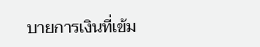บายการเงินที่เข้ม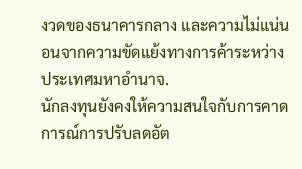งวดของธนาคารกลาง และความไม่แน่นอนจากความขัดแย้งทางการค้าระหว่างประเทศมหาอำนาจ.
นักลงทุนยังคงให้ความสนใจกับการคาดการณ์การปรับลดอัต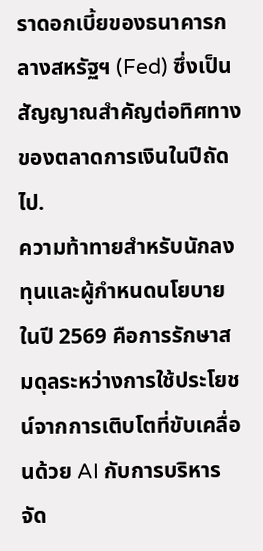ราดอกเบี้ยของธนาคารกลางสหรัฐฯ (Fed) ซึ่งเป็นสัญญาณสำคัญต่อทิศทางของตลาดการเงินในปีถัดไป.
ความท้าทายสำหรับนักลงทุนและผู้กำหนดนโยบายในปี 2569 คือการรักษาสมดุลระหว่างการใช้ประโยชน์จากการเติบโตที่ขับเคลื่อนด้วย AI กับการบริหารจัด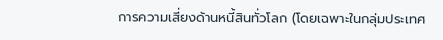การความเสี่ยงด้านหนี้สินทั่วโลก (โดยเฉพาะในกลุ่มประเทศ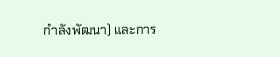กำลังพัฒนา) และการ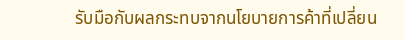รับมือกับผลกระทบจากนโยบายการค้าที่เปลี่ยน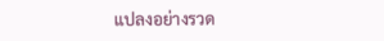แปลงอย่างรวด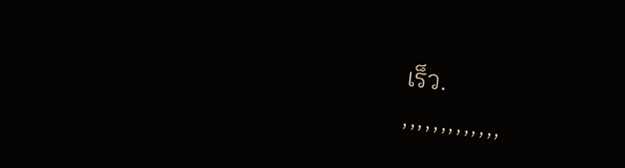เร็ว.
,,,,,,,,,,,,,